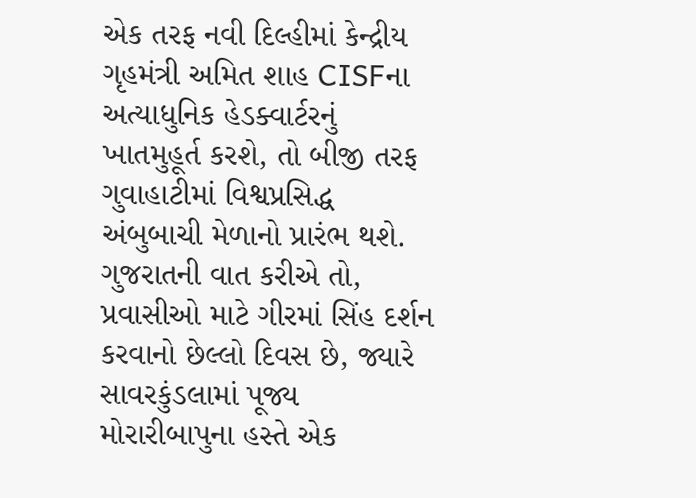એક તરફ નવી દિલ્હીમાં કેન્દ્રીય ગૃહમંત્રી અમિત શાહ CISFના અત્યાધુનિક હેડક્વાર્ટરનું ખાતમુહૂર્ત કરશે, તો બીજી તરફ ગુવાહાટીમાં વિશ્વપ્રસિદ્ધ અંબુબાચી મેળાનો પ્રારંભ થશે. ગુજરાતની વાત કરીએ તો, પ્રવાસીઓ માટે ગીરમાં સિંહ દર્શન કરવાનો છેલ્લો દિવસ છે, જ્યારે સાવરકુંડલામાં પૂજ્ય મોરારીબાપુના હસ્તે એક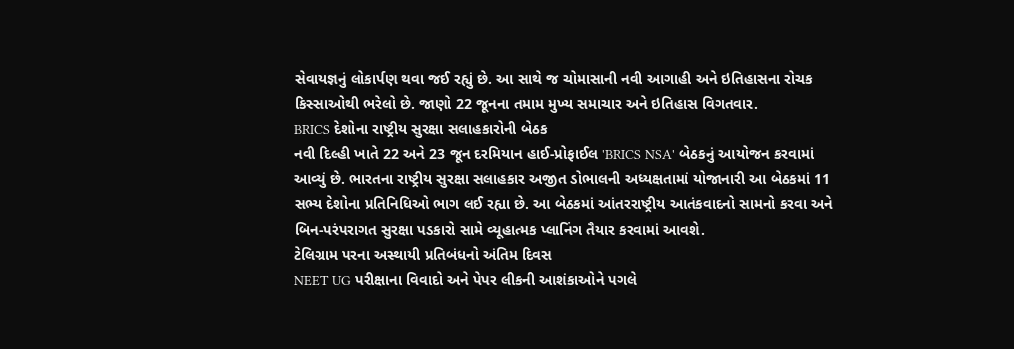સેવાયજ્ઞનું લોકાર્પણ થવા જઈ રહ્યું છે. આ સાથે જ ચોમાસાની નવી આગાહી અને ઇતિહાસના રોચક કિસ્સાઓથી ભરેલો છે. જાણો 22 જૂનના તમામ મુખ્ય સમાચાર અને ઇતિહાસ વિગતવાર.
BRICS દેશોના રાષ્ટ્રીય સુરક્ષા સલાહકારોની બેઠક
નવી દિલ્હી ખાતે 22 અને 23 જૂન દરમિયાન હાઈ-પ્રોફાઈલ 'BRICS NSA' બેઠકનું આયોજન કરવામાં આવ્યું છે. ભારતના રાષ્ટ્રીય સુરક્ષા સલાહકાર અજીત ડોભાલની અધ્યક્ષતામાં યોજાનારી આ બેઠકમાં 11 સભ્ય દેશોના પ્રતિનિધિઓ ભાગ લઈ રહ્યા છે. આ બેઠકમાં આંતરરાષ્ટ્રીય આતંકવાદનો સામનો કરવા અને બિન-પરંપરાગત સુરક્ષા પડકારો સામે વ્યૂહાત્મક પ્લાનિંગ તૈયાર કરવામાં આવશે.
ટેલિગ્રામ પરના અસ્થાયી પ્રતિબંધનો અંતિમ દિવસ
NEET UG પરીક્ષાના વિવાદો અને પેપર લીકની આશંકાઓને પગલે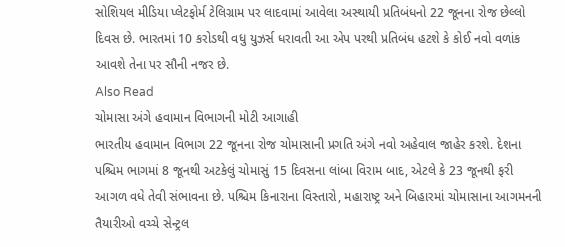સોશિયલ મીડિયા પ્લેટફોર્મ ટેલિગ્રામ પર લાદવામાં આવેલા અસ્થાયી પ્રતિબંધનો 22 જૂનના રોજ છેલ્લો દિવસ છે. ભારતમાં 10 કરોડથી વધુ યુઝર્સ ધરાવતી આ એપ પરથી પ્રતિબંધ હટશે કે કોઈ નવો વળાંક આવશે તેના પર સૌની નજર છે.
Also Read
ચોમાસા અંગે હવામાન વિભાગની મોટી આગાહી
ભારતીય હવામાન વિભાગ 22 જૂનના રોજ ચોમાસાની પ્રગતિ અંગે નવો અહેવાલ જાહેર કરશે. દેશના પશ્ચિમ ભાગમાં 8 જૂનથી અટકેલું ચોમાસું 15 દિવસના લાંબા વિરામ બાદ, એટલે કે 23 જૂનથી ફરી આગળ વધે તેવી સંભાવના છે. પશ્ચિમ કિનારાના વિસ્તારો, મહારાષ્ટ્ર અને બિહારમાં ચોમાસાના આગમનની તૈયારીઓ વચ્ચે સેન્ટ્રલ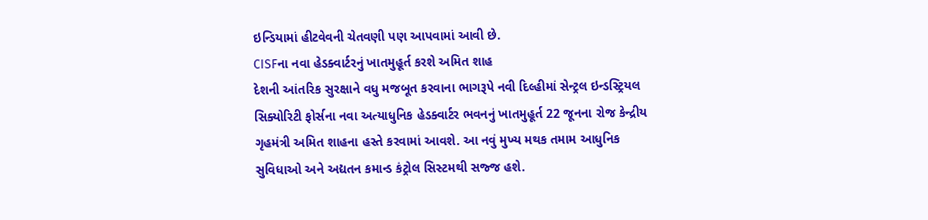ઇન્ડિયામાં હીટવેવની ચેતવણી પણ આપવામાં આવી છે.
CISFના નવા હેડક્વાર્ટરનું ખાતમુહૂર્ત કરશે અમિત શાહ
દેશની આંતરિક સુરક્ષાને વધુ મજબૂત કરવાના ભાગરૂપે નવી દિલ્હીમાં સેન્ટ્રલ ઇન્ડસ્ટ્રિયલ સિક્યોરિટી ફોર્સના નવા અત્યાધુનિક હેડક્વાર્ટર ભવનનું ખાતમુહૂર્ત 22 જૂનના રોજ કેન્દ્રીય ગૃહમંત્રી અમિત શાહના હસ્તે કરવામાં આવશે. આ નવું મુખ્ય મથક તમામ આધુનિક સુવિધાઓ અને અદ્યતન કમાન્ડ કંટ્રોલ સિસ્ટમથી સજ્જ હશે.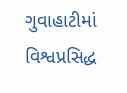ગુવાહાટીમાં વિશ્વપ્રસિદ્ધ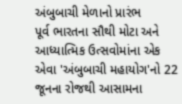અંબુબાચી મેળાનો પ્રારંભ
પૂર્વ ભારતના સૌથી મોટા અને આધ્યાત્મિક ઉત્સવોમાંના એક એવા 'અંબુબાચી મહાયોગ'નો 22 જૂનના રોજથી આસામના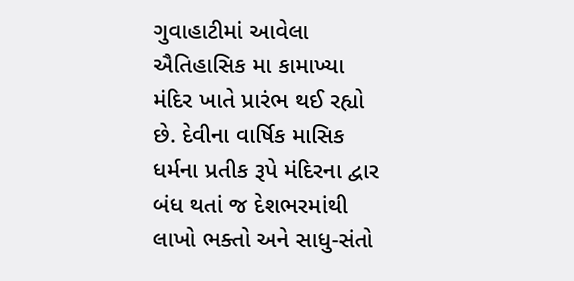ગુવાહાટીમાં આવેલા ઐતિહાસિક મા કામાખ્યા મંદિર ખાતે પ્રારંભ થઈ રહ્યો છે. દેવીના વાર્ષિક માસિક ધર્મના પ્રતીક રૂપે મંદિરના દ્વાર બંધ થતાં જ દેશભરમાંથી લાખો ભક્તો અને સાધુ-સંતો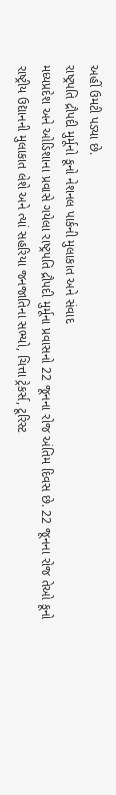અહીં ઉમટી પડ્યા છે.
રાષ્ટ્રપતિ દ્રૌપદી મુર્મૂનો કૂનો નેશનલ પાર્કની મુલાકાત અને સંવાદ
મધ્યપ્રદેશ અને ઓડિશાના પ્રવાસે ગયેલા રાષ્ટ્રપતિ દ્રૌપદી મુર્મૂના પ્રવાસનો 22 જૂનના રોજ અંતિમ દિવસ છે. 22 જૂનના રોજ તેઓ કૂનો રાષ્ટ્રીય ઉદ્યાનની મુલાકાત લેશે અને ત્યાં સહરિયા જનજાતિના સભ્યો, ચિત્તા ટ્રેકર્સ, ટૂરિસ્ટ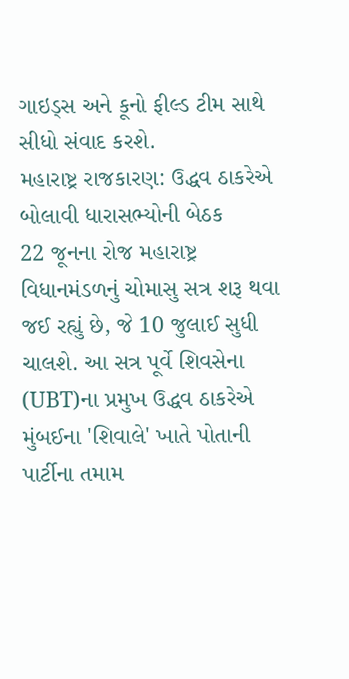ગાઇડ્સ અને કૂનો ફીલ્ડ ટીમ સાથે સીધો સંવાદ કરશે.
મહારાષ્ટ્ર રાજકારણ: ઉદ્ધવ ઠાકરેએ બોલાવી ધારાસભ્યોની બેઠક
22 જૂનના રોજ મહારાષ્ટ્ર વિધાનમંડળનું ચોમાસુ સત્ર શરૂ થવા જઈ રહ્યું છે, જે 10 જુલાઈ સુધી ચાલશે. આ સત્ર પૂર્વે શિવસેના (UBT)ના પ્રમુખ ઉદ્ધવ ઠાકરેએ મુંબઈના 'શિવાલે' ખાતે પોતાની પાર્ટીના તમામ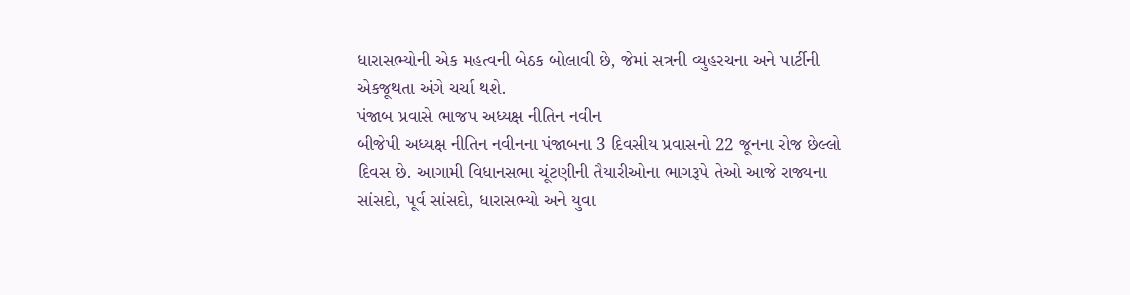ધારાસભ્યોની એક મહત્વની બેઠક બોલાવી છે, જેમાં સત્રની વ્યુહરચના અને પાર્ટીની એકજૂથતા અંગે ચર્ચા થશે.
પંજાબ પ્રવાસે ભાજપ અધ્યક્ષ નીતિન નવીન
બીજેપી અધ્યક્ષ નીતિન નવીનના પંજાબના 3 દિવસીય પ્રવાસનો 22 જૂનના રોજ છેલ્લો દિવસ છે. આગામી વિધાનસભા ચૂંટણીની તૈયારીઓના ભાગરૂપે તેઓ આજે રાજ્યના સાંસદો, પૂર્વ સાંસદો, ધારાસભ્યો અને યુવા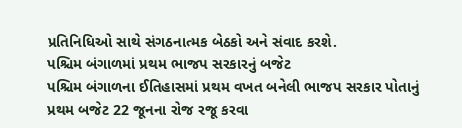પ્રતિનિધિઓ સાથે સંગઠનાત્મક બેઠકો અને સંવાદ કરશે.
પશ્ચિમ બંગાળમાં પ્રથમ ભાજપ સરકારનું બજેટ
પશ્ચિમ બંગાળના ઈતિહાસમાં પ્રથમ વખત બનેલી ભાજપ સરકાર પોતાનું પ્રથમ બજેટ 22 જૂનના રોજ રજૂ કરવા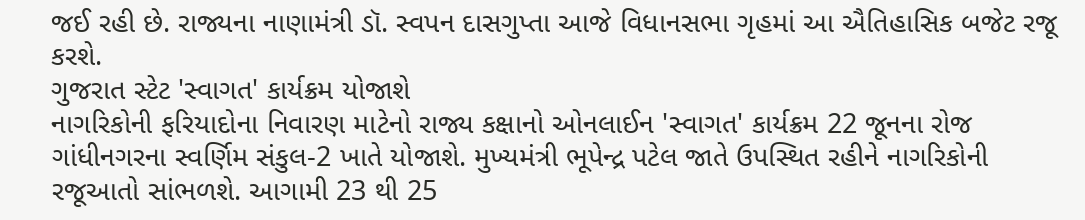જઈ રહી છે. રાજ્યના નાણામંત્રી ડૉ. સ્વપન દાસગુપ્તા આજે વિધાનસભા ગૃહમાં આ ઐતિહાસિક બજેટ રજૂ કરશે.
ગુજરાત સ્ટેટ 'સ્વાગત' કાર્યક્રમ યોજાશે
નાગરિકોની ફરિયાદોના નિવારણ માટેનો રાજ્ય કક્ષાનો ઓનલાઈન 'સ્વાગત' કાર્યક્રમ 22 જૂનના રોજ ગાંધીનગરના સ્વર્ણિમ સંકુલ-2 ખાતે યોજાશે. મુખ્યમંત્રી ભૂપેન્દ્ર પટેલ જાતે ઉપસ્થિત રહીને નાગરિકોની રજૂઆતો સાંભળશે. આગામી 23 થી 25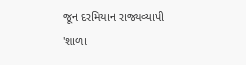જૂન દરમિયાન રાજ્યવ્યાપી 'શાળા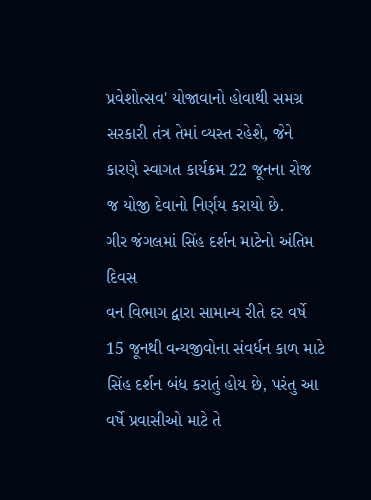પ્રવેશોત્સવ' યોજાવાનો હોવાથી સમગ્ર સરકારી તંત્ર તેમાં વ્યસ્ત રહેશે, જેને કારણે સ્વાગત કાર્યક્રમ 22 જૂનના રોજ જ યોજી દેવાનો નિર્ણય કરાયો છે.
ગીર જંગલમાં સિંહ દર્શન માટેનો અંતિમ દિવસ
વન વિભાગ દ્વારા સામાન્ય રીતે દર વર્ષે 15 જૂનથી વન્યજીવોના સંવર્ધન કાળ માટે સિંહ દર્શન બંધ કરાતું હોય છે, પરંતુ આ વર્ષે પ્રવાસીઓ માટે તે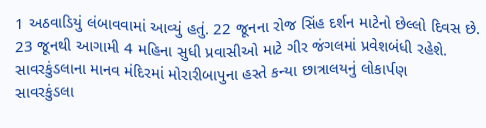1 અઠવાડિયું લંબાવવામાં આવ્યું હતું. 22 જૂનના રોજ સિંહ દર્શન માટેનો છેલ્લો દિવસ છે. 23 જૂનથી આગામી 4 મહિના સુધી પ્રવાસીઓ માટે ગીર જંગલમાં પ્રવેશબંધી રહેશે.
સાવરકુંડલાના માનવ મંદિરમાં મોરારીબાપુના હસ્તે કન્યા છાત્રાલયનું લોકાર્પણ
સાવરકુંડલા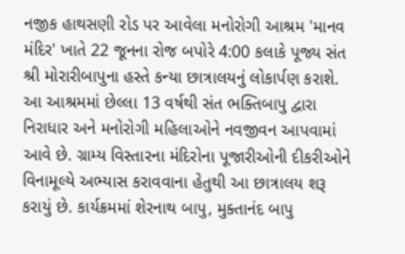નજીક હાથસણી રોડ પર આવેલા મનોરોગી આશ્રમ 'માનવ મંદિર' ખાતે 22 જૂનના રોજ બપોરે 4:00 કલાકે પૂજ્ય સંત શ્રી મોરારીબાપુના હસ્તે કન્યા છાત્રાલયનું લોકાર્પણ કરાશે. આ આશ્રમમાં છેલ્લા 13 વર્ષથી સંત ભક્તિબાપુ દ્વારા નિરાધાર અને મનોરોગી મહિલાઓને નવજીવન આપવામાં આવે છે. ગ્રામ્ય વિસ્તારના મંદિરોના પૂજારીઓની દીકરીઓને વિનામૂલ્યે અભ્યાસ કરાવવાના હેતુથી આ છાત્રાલય શરૂ કરાયું છે. કાર્યક્રમમાં શેરનાથ બાપુ, મુક્તાનંદ બાપુ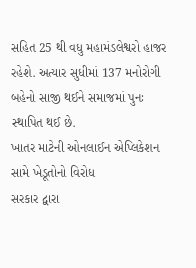સહિત 25 થી વધુ મહામંડલેશ્વરો હાજર રહેશે. અત્યાર સુધીમાં 137 મનોરોગી બહેનો સાજી થઈને સમાજમાં પુનઃ સ્થાપિત થઈ છે.
ખાતર માટેની ઓનલાઈન એપ્લિકેશન સામે ખેડૂતોનો વિરોધ
સરકાર દ્વારા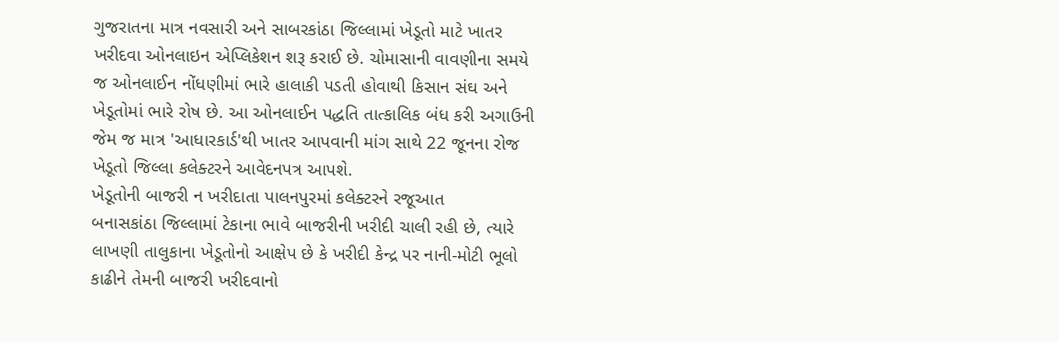ગુજરાતના માત્ર નવસારી અને સાબરકાંઠા જિલ્લામાં ખેડૂતો માટે ખાતર ખરીદવા ઓનલાઇન એપ્લિકેશન શરૂ કરાઈ છે. ચોમાસાની વાવણીના સમયે જ ઓનલાઈન નોંધણીમાં ભારે હાલાકી પડતી હોવાથી કિસાન સંઘ અને ખેડૂતોમાં ભારે રોષ છે. આ ઓનલાઈન પદ્ધતિ તાત્કાલિક બંધ કરી અગાઉની જેમ જ માત્ર 'આધારકાર્ડ'થી ખાતર આપવાની માંગ સાથે 22 જૂનના રોજ ખેડૂતો જિલ્લા કલેક્ટરને આવેદનપત્ર આપશે.
ખેડૂતોની બાજરી ન ખરીદાતા પાલનપુરમાં કલેક્ટરને રજૂઆત
બનાસકાંઠા જિલ્લામાં ટેકાના ભાવે બાજરીની ખરીદી ચાલી રહી છે, ત્યારે લાખણી તાલુકાના ખેડૂતોનો આક્ષેપ છે કે ખરીદી કેન્દ્ર પર નાની-મોટી ભૂલો કાઢીને તેમની બાજરી ખરીદવાનો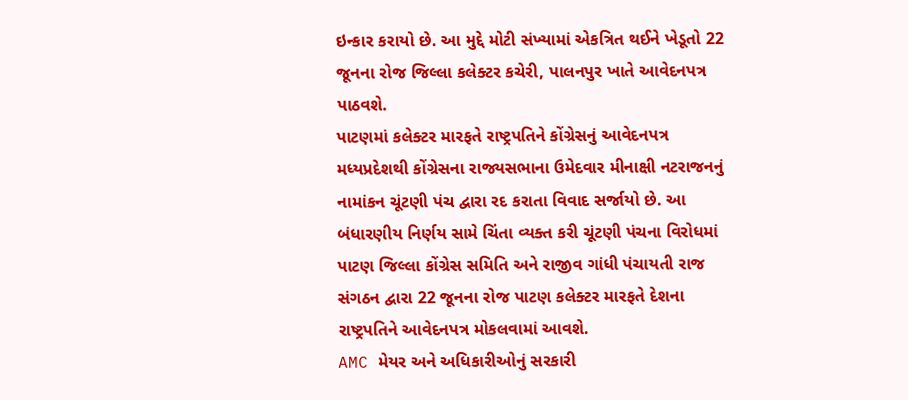ઇન્કાર કરાયો છે. આ મુદ્દે મોટી સંખ્યામાં એકત્રિત થઈને ખેડૂતો 22 જૂનના રોજ જિલ્લા કલેક્ટર કચેરી, પાલનપુર ખાતે આવેદનપત્ર પાઠવશે.
પાટણમાં કલેક્ટર મારફતે રાષ્ટ્રપતિને કોંગ્રેસનું આવેદનપત્ર
મધ્યપ્રદેશથી કોંગ્રેસના રાજ્યસભાના ઉમેદવાર મીનાક્ષી નટરાજનનું નામાંકન ચૂંટણી પંચ દ્વારા રદ કરાતા વિવાદ સર્જાયો છે. આ બંધારણીય નિર્ણય સામે ચિંતા વ્યક્ત કરી ચૂંટણી પંચના વિરોધમાં પાટણ જિલ્લા કોંગ્રેસ સમિતિ અને રાજીવ ગાંધી પંચાયતી રાજ સંગઠન દ્વારા 22 જૂનના રોજ પાટણ કલેક્ટર મારફતે દેશના રાષ્ટ્રપતિને આવેદનપત્ર મોકલવામાં આવશે.
AMC મેયર અને અધિકારીઓનું સરકારી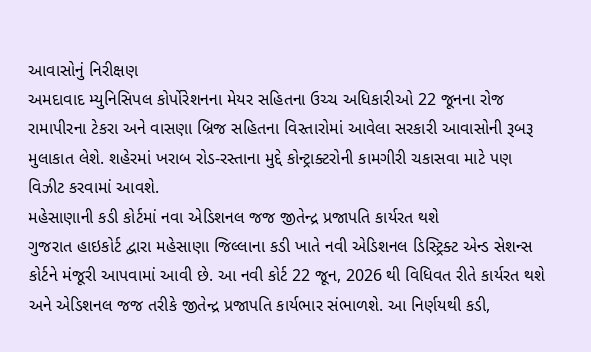આવાસોનું નિરીક્ષણ
અમદાવાદ મ્યુનિસિપલ કોર્પોરેશનના મેયર સહિતના ઉચ્ચ અધિકારીઓ 22 જૂનના રોજ રામાપીરના ટેકરા અને વાસણા બ્રિજ સહિતના વિસ્તારોમાં આવેલા સરકારી આવાસોની રૂબરૂ મુલાકાત લેશે. શહેરમાં ખરાબ રોડ-રસ્તાના મુદ્દે કોન્ટ્રાક્ટરોની કામગીરી ચકાસવા માટે પણ વિઝીટ કરવામાં આવશે.
મહેસાણાની કડી કોર્ટમાં નવા એડિશનલ જજ જીતેન્દ્ર પ્રજાપતિ કાર્યરત થશે
ગુજરાત હાઇકોર્ટ દ્વારા મહેસાણા જિલ્લાના કડી ખાતે નવી એડિશનલ ડિસ્ટ્રિક્ટ એન્ડ સેશન્સ કોર્ટને મંજૂરી આપવામાં આવી છે. આ નવી કોર્ટ 22 જૂન, 2026 થી વિધિવત રીતે કાર્યરત થશે અને એડિશનલ જજ તરીકે જીતેન્દ્ર પ્રજાપતિ કાર્યભાર સંભાળશે. આ નિર્ણયથી કડી,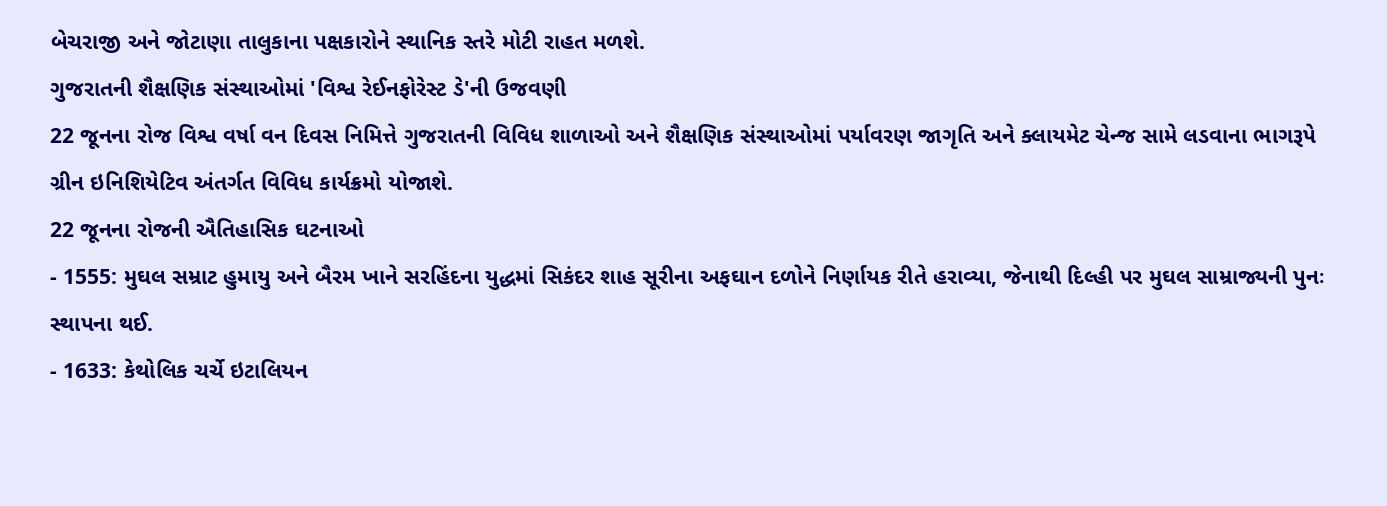બેચરાજી અને જોટાણા તાલુકાના પક્ષકારોને સ્થાનિક સ્તરે મોટી રાહત મળશે.
ગુજરાતની શૈક્ષણિક સંસ્થાઓમાં 'વિશ્વ રેઈનફોરેસ્ટ ડે'ની ઉજવણી
22 જૂનના રોજ વિશ્વ વર્ષા વન દિવસ નિમિત્તે ગુજરાતની વિવિધ શાળાઓ અને શૈક્ષણિક સંસ્થાઓમાં પર્યાવરણ જાગૃતિ અને ક્લાયમેટ ચેન્જ સામે લડવાના ભાગરૂપે ગ્રીન ઇનિશિયેટિવ અંતર્ગત વિવિધ કાર્યક્રમો યોજાશે.
22 જૂનના રોજની ઐતિહાસિક ઘટનાઓ
- 1555: મુઘલ સમ્રાટ હુમાયુ અને બૈરમ ખાને સરહિંદના યુદ્ધમાં સિકંદર શાહ સૂરીના અફઘાન દળોને નિર્ણાયક રીતે હરાવ્યા, જેનાથી દિલ્હી પર મુઘલ સામ્રાજ્યની પુનઃ સ્થાપના થઈ.
- 1633: કેથોલિક ચર્ચે ઇટાલિયન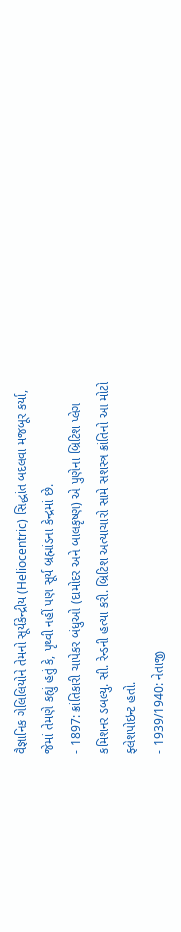વૈજ્ઞાનિક ગેલિલિયોને તેમનો સૂર્યકેન્દ્રીય (Heliocentric) સિદ્ધાંત બદલવા મજબૂર કર્યા, જેમાં તેમણે કહ્યું હતું કે, પૃથ્વી નહીં પણ સૂર્ય બ્રહ્માંડના કેન્દ્રમાં છે.
- 1897: ક્રાંતિકારી ચાપેકર બંધુઓ (દામોદર અને બાલકૃષ્ણ) એ પુણેના બ્રિટિશ પ્લેગ કમિશનર ડબલ્યુ. સી. રેન્ડની હત્યા કરી. બ્રિટિશ અત્યાચારો સામે સશસ્ત્ર ક્રાંતિનો આ મોટો ફ્લેશપોઇન્ટ હતો.
- 1939/1940: નેતાજી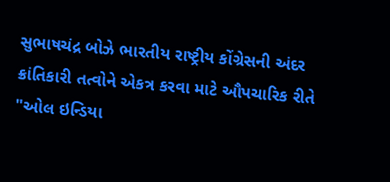સુભાષચંદ્ર બોઝે ભારતીય રાષ્ટ્રીય કોંગ્રેસની અંદર ક્રાંતિકારી તત્વોને એકત્ર કરવા માટે ઔપચારિક રીતે "ઓલ ઇન્ડિયા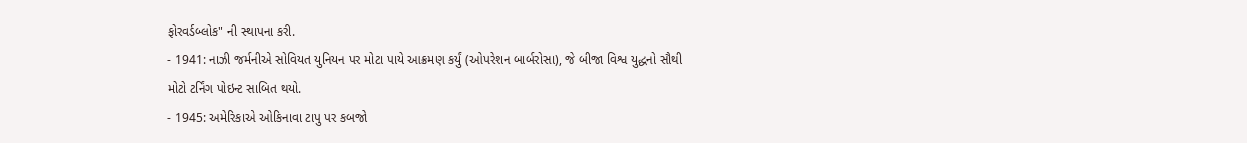ફોરવર્ડબ્લોક" ની સ્થાપના કરી.
- 1941: નાઝી જર્મનીએ સોવિયત યુનિયન પર મોટા પાયે આક્રમણ કર્યું (ઓપરેશન બાર્બરોસા), જે બીજા વિશ્વ યુદ્ધનો સૌથી મોટો ટર્નિંગ પોઇન્ટ સાબિત થયો.
- 1945: અમેરિકાએ ઓકિનાવા ટાપુ પર કબજો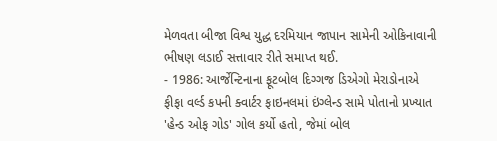મેળવતા બીજા વિશ્વ યુદ્ધ દરમિયાન જાપાન સામેની ઓકિનાવાની ભીષણ લડાઈ સત્તાવાર રીતે સમાપ્ત થઈ.
- 1986: આર્જેન્ટિનાના ફૂટબોલ દિગ્ગજ ડિએગો મેરાડોનાએ ફીફા વર્લ્ડ કપની ક્વાર્ટર ફાઇનલમાં ઇંગ્લેન્ડ સામે પોતાનો પ્રખ્યાત 'હેન્ડ ઓફ ગોડ' ગોલ કર્યો હતો, જેમાં બોલ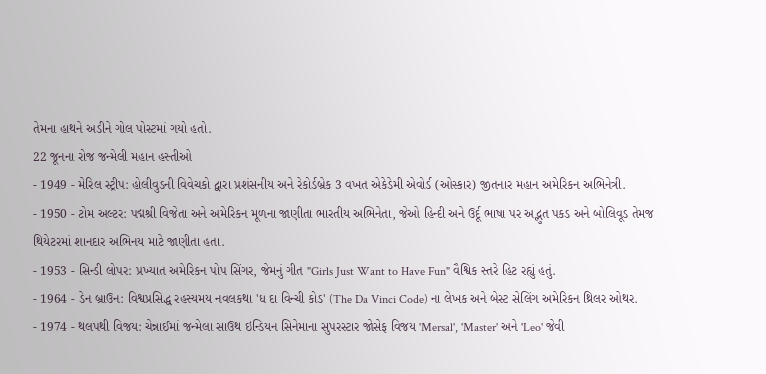તેમના હાથને અડીને ગોલ પોસ્ટમાં ગયો હતો.
22 જૂનના રોજ જન્મેલી મહાન હસ્તીઓ
- 1949 - મેરિલ સ્ટ્રીપ: હોલીવુડની વિવેચકો દ્વારા પ્રશંસનીય અને રેકોર્ડબ્રેક 3 વખત એકેડેમી એવોર્ડ (ઓસ્કાર) જીતનાર મહાન અમેરિકન અભિનેત્રી.
- 1950 - ટોમ અલ્ટર: પદ્મશ્રી વિજેતા અને અમેરિકન મૂળના જાણીતા ભારતીય અભિનેતા, જેઓ હિન્દી અને ઉર્દૂ ભાષા પર અદ્ભુત પકડ અને બોલિવૂડ તેમજ થિયેટરમાં શાનદાર અભિનય માટે જાણીતા હતા.
- 1953 - સિન્ડી લોપર: પ્રખ્યાત અમેરિકન પોપ સિંગર, જેમનું ગીત "Girls Just Want to Have Fun" વૈશ્વિક સ્તરે હિટ રહ્યું હતું.
- 1964 - ડેન બ્રાઉન: વિશ્વપ્રસિદ્ધ રહસ્યમય નવલકથા 'ધ દા વિન્ચી કોડ' (The Da Vinci Code) ના લેખક અને બેસ્ટ સેલિંગ અમેરિકન થ્રિલર ઓથર.
- 1974 - થલપથી વિજય: ચેન્નાઈમાં જન્મેલા સાઉથ ઇન્ડિયન સિનેમાના સુપરસ્ટાર જોસેફ વિજય 'Mersal', 'Master' અને 'Leo' જેવી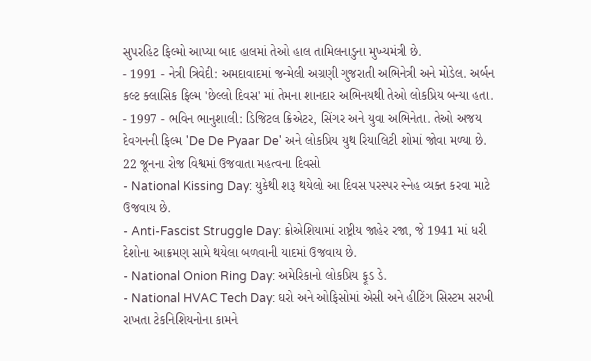સુપરહિટ ફિલ્મો આપ્યા બાદ હાલમાં તેઓ હાલ તામિલનાડુના મુખ્યમંત્રી છે.
- 1991 - નેત્રી ત્રિવેદી: અમદાવાદમાં જન્મેલી અગ્રણી ગુજરાતી અભિનેત્રી અને મોડેલ. અર્બન કલ્ટ ક્લાસિક ફિલ્મ 'છેલ્લો દિવસ' માં તેમના શાનદાર અભિનયથી તેઓ લોકપ્રિય બન્યા હતા.
- 1997 - ભવિન ભાનુશાલી: ડિજિટલ ક્રિએટર, સિંગર અને યુવા અભિનેતા. તેઓ અજય દેવગનની ફિલ્મ 'De De Pyaar De' અને લોકપ્રિય યુથ રિયાલિટી શોમાં જોવા મળ્યા છે.
22 જૂનના રોજ વિશ્વમાં ઉજવાતા મહત્વના દિવસો
- National Kissing Day: યુકેથી શરૂ થયેલો આ દિવસ પરસ્પર સ્નેહ વ્યક્ત કરવા માટે ઉજવાય છે.
- Anti-Fascist Struggle Day: ક્રોએશિયામાં રાષ્ટ્રીય જાહેર રજા, જે 1941 માં ધરી દેશોના આક્રમણ સામે થયેલા બળવાની યાદમાં ઉજવાય છે.
- National Onion Ring Day: અમેરિકાનો લોકપ્રિય ફૂડ ડે.
- National HVAC Tech Day: ઘરો અને ઓફિસોમાં એસી અને હીટિંગ સિસ્ટમ સરખી રાખતા ટેકનિશિયનોના કામને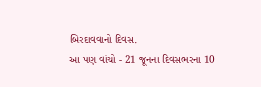બિરદાવવાનો દિવસ.
આ પણ વાંચો - 21 જૂનના દિવસભરના 10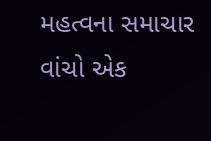મહત્વના સમાચાર વાંચો એક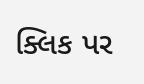ક્લિક પર